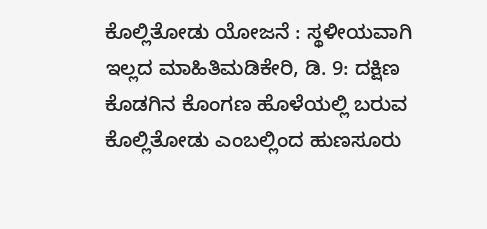ಕೊಲ್ಲಿತೋಡು ಯೋಜನೆ : ಸ್ಥಳೀಯವಾಗಿ ಇಲ್ಲದ ಮಾಹಿತಿಮಡಿಕೇರಿ, ಡಿ. 9: ದಕ್ಷಿಣ ಕೊಡಗಿನ ಕೊಂಗಣ ಹೊಳೆಯಲ್ಲಿ ಬರುವ ಕೊಲ್ಲಿತೋಡು ಎಂಬಲ್ಲಿಂದ ಹುಣಸೂರು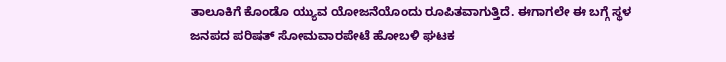ತಾಲೂಕಿಗೆ ಕೊಂಡೊ ಯ್ಯುವ ಯೋಜನೆಯೊಂದು ರೂಪಿತವಾಗುತ್ತಿದೆ. ಈಗಾಗಲೇ ಈ ಬಗ್ಗೆ ಸ್ಥಳ
ಜನಪದ ಪರಿಷತ್ ಸೋಮವಾರಪೇಟೆ ಹೋಬಳಿ ಘಟಕ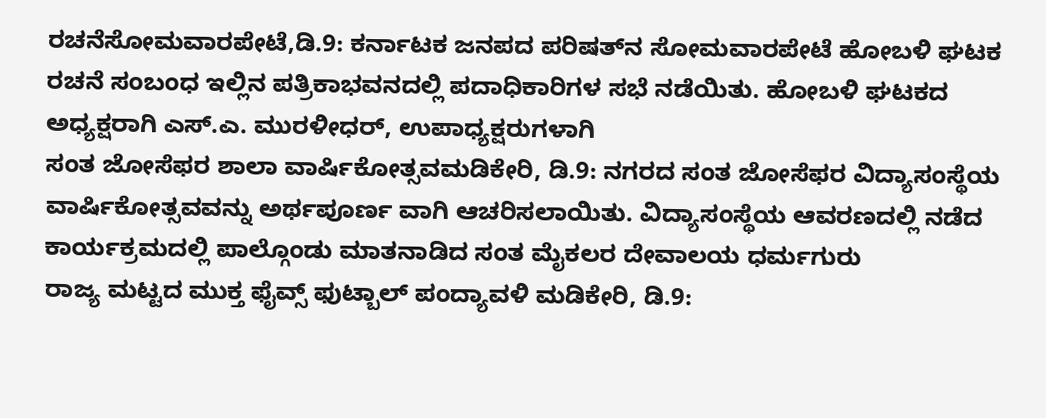ರಚನೆಸೋಮವಾರಪೇಟೆ,ಡಿ.9: ಕರ್ನಾಟಕ ಜನಪದ ಪರಿಷತ್‍ನ ಸೋಮವಾರಪೇಟೆ ಹೋಬಳಿ ಘಟಕ ರಚನೆ ಸಂಬಂಧ ಇಲ್ಲಿನ ಪತ್ರಿಕಾಭವನದಲ್ಲಿ ಪದಾಧಿಕಾರಿಗಳ ಸಭೆ ನಡೆಯಿತು. ಹೋಬಳಿ ಘಟಕದ ಅಧ್ಯಕ್ಷರಾಗಿ ಎಸ್.ಎ. ಮುರಳೀಧರ್, ಉಪಾಧ್ಯಕ್ಷರುಗಳಾಗಿ
ಸಂತ ಜೋಸೆಫರ ಶಾಲಾ ವಾರ್ಷಿಕೋತ್ಸವಮಡಿಕೇರಿ, ಡಿ.9: ನಗರದ ಸಂತ ಜೋಸೆಫರ ವಿದ್ಯಾಸಂಸ್ಥೆಯ ವಾರ್ಷಿಕೋತ್ಸವವನ್ನು ಅರ್ಥಪೂರ್ಣ ವಾಗಿ ಆಚರಿಸಲಾಯಿತು. ವಿದ್ಯಾಸಂಸ್ಥೆಯ ಆವರಣದಲ್ಲಿ ನಡೆದ ಕಾರ್ಯಕ್ರಮದಲ್ಲಿ ಪಾಲ್ಗೊಂಡು ಮಾತನಾಡಿದ ಸಂತ ಮೈಕಲರ ದೇವಾಲಯ ಧರ್ಮಗುರು
ರಾಜ್ಯ ಮಟ್ಟದ ಮುಕ್ತ ಫೈವ್ಸ್ ಫುಟ್ಬಾಲ್ ಪಂದ್ಯಾವಳಿ ಮಡಿಕೇರಿ, ಡಿ.9: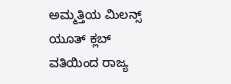ಅಮ್ಮತ್ತಿಯ ಮಿಲನ್ಸ್ ಯೂತ್ ಕ್ಲಬ್ ವತಿಯಿಂದ ರಾಜ್ಯ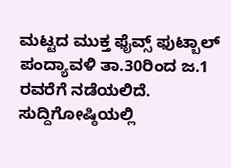ಮಟ್ಟದ ಮುಕ್ತ ಫೈವ್ಸ್ ಫುಟ್ಬಾಲ್ ಪಂದ್ಯಾವಳಿ ತಾ.30ರಿಂದ ಜ.1 ರವರೆಗೆ ನಡೆಯಲಿದೆ. ಸುದ್ದಿಗೋಷ್ಠಿಯಲ್ಲಿ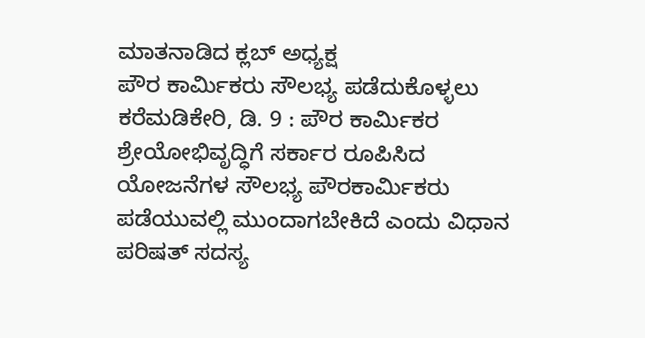ಮಾತನಾಡಿದ ಕ್ಲಬ್ ಅಧ್ಯಕ್ಷ
ಪೌರ ಕಾರ್ಮಿಕರು ಸೌಲಭ್ಯ ಪಡೆದುಕೊಳ್ಳಲು ಕರೆಮಡಿಕೇರಿ, ಡಿ. 9 : ಪೌರ ಕಾರ್ಮಿಕರ ಶ್ರೇಯೋಭಿವೃದ್ಧಿಗೆ ಸರ್ಕಾರ ರೂಪಿಸಿದ ಯೋಜನೆಗಳ ಸೌಲಭ್ಯ ಪೌರಕಾರ್ಮಿಕರು ಪಡೆಯುವಲ್ಲಿ ಮುಂದಾಗಬೇಕಿದೆ ಎಂದು ವಿಧಾನ ಪರಿಷತ್ ಸದಸ್ಯ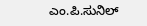ಎಂ.ಪಿ.ಸುನಿಲ್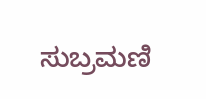ಸುಬ್ರಮಣಿ